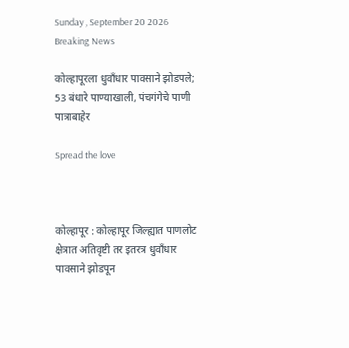Sunday , September 20 2026
Breaking News

कोल्हापूरला धुवाँधार पावसाने झोडपले; 53 बंधारे पाण्याखाली, पंचगंगेचे पाणी पात्राबाहेर

Spread the love



कोल्हापूर : कोल्हापूर जिल्ह्यात पाणलोट क्षेत्रात अतिवृष्टी तर इतरत्र धुवाँधार पावसाने झोडपून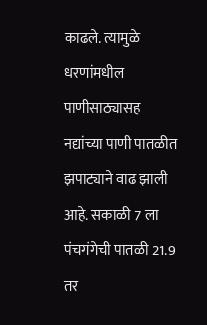काढले. त्यामुळे धरणांमधील पाणीसाठ्यासह नद्यांच्या पाणी पातळीत झपाट्याने वाढ झाली आहे. सकाळी 7 ला पंचगंगेची पातळी 21.9 तर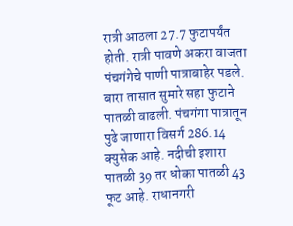रात्री आठला 27.7 फुटापर्यंत होती. रात्री पावणे अकरा वाजता पंचगंगेचे पाणी पात्राबाहेर पडले. बारा तासात सुमारे सहा फुटाने पातळी वाढली. पंचगंगा पात्रातून पुढे जाणारा विसर्ग 286.14 क्युसेक आहे. नदीची इशारा पातळी 39 तर धोका पातळी 43 फूट आहे. राधानगरी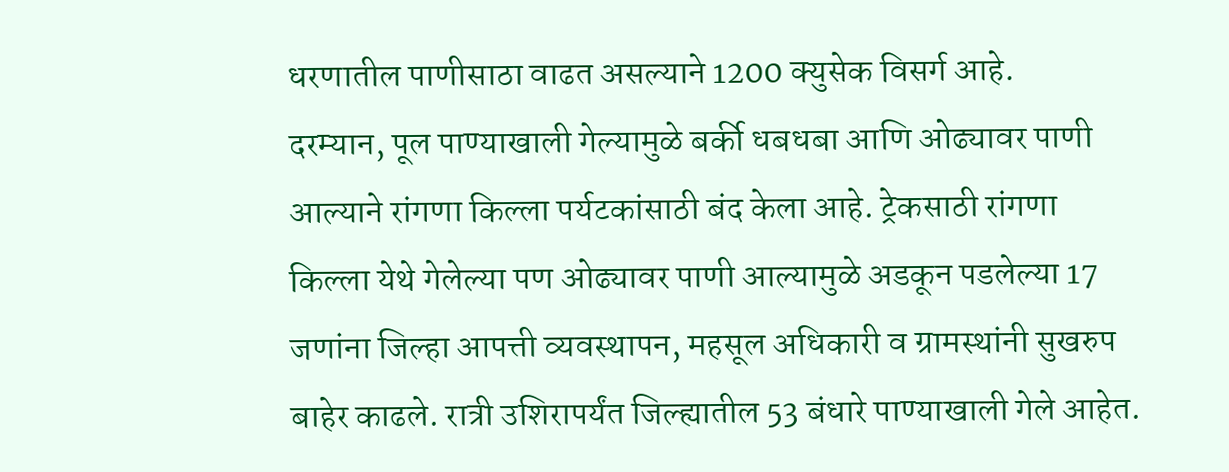धरणातील पाणीसाठा वाढत असल्याने 1200 क्युसेक विसर्ग आहे.
दरम्यान, पूल पाण्याखाली गेल्यामुळे बर्की धबधबा आणि ओढ्यावर पाणी आल्याने रांगणा किल्ला पर्यटकांसाठी बंद केला आहे. ट्रेकसाठी रांगणा किल्ला येथे गेलेल्या पण ओढ्यावर पाणी आल्यामुळे अडकून पडलेल्या 17 जणांना जिल्हा आपत्ती व्यवस्थापन, महसूल अधिकारी व ग्रामस्थांनी सुखरुप बाहेर काढले. रात्री उशिरापर्यंत जिल्ह्यातील 53 बंधारे पाण्याखाली गेले आहेत.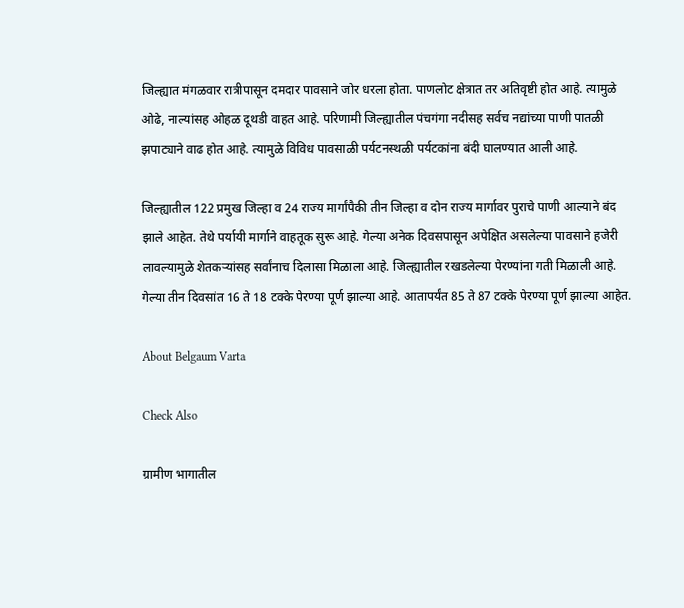जिल्ह्यात मंगळवार रात्रीपासून दमदार पावसाने जोर धरला होता. पाणलोट क्षेत्रात तर अतिवृष्टी होत आहे. त्यामुळे ओढे, नाल्यांसह ओहळ दूथडी वाहत आहे. परिणामी जिल्ह्यातील पंचगंगा नदीसह सर्वच नद्यांच्या पाणी पातळी झपाट्याने वाढ होत आहे. त्यामुळे विविध पावसाळी पर्यटनस्थळी पर्यटकांना बंदी घालण्यात आली आहे.

जिल्ह्यातील 122 प्रमुख जिल्हा व 24 राज्य मार्गांपैकी तीन जिल्हा व दोन राज्य मार्गावर पुराचे पाणी आल्याने बंद झाले आहेत. तेथे पर्यायी मार्गाने वाहतूक सुरू आहे. गेल्या अनेक दिवसपासून अपेक्षित असलेल्या पावसाने हजेरी लावल्यामुळे शेतकऱ्यांसह सर्वांनाच दिलासा मिळाला आहे. जिल्ह्यातील रखडलेल्या पेरण्यांना गती मिळाली आहे. गेल्या तीन दिवसांत 16 ते 18 टक्के पेरण्या पूर्ण झाल्या आहे. आतापर्यंत 85 ते 87 टक्के पेरण्या पूर्ण झाल्या आहेत.

About Belgaum Varta

Check Also

ग्रामीण भागातील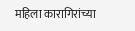महिला कारागिरांच्या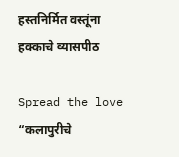हस्तनिर्मित वस्तूंना हक्काचे व्यासपीठ

Spread the love  “कलापुरीचे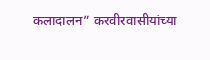कलादालन” करवीरवासीयांच्या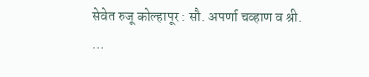सेवेत रुजू कोल्हापूर : सौ. अपर्णा चव्हाण व श्री. …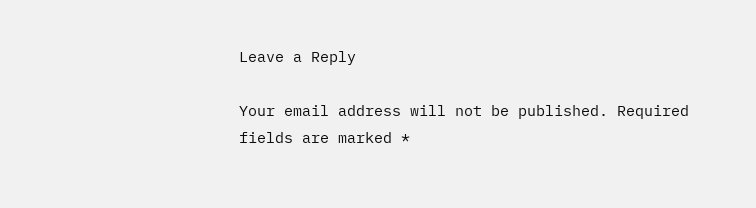Leave a Reply

Your email address will not be published. Required fields are marked *